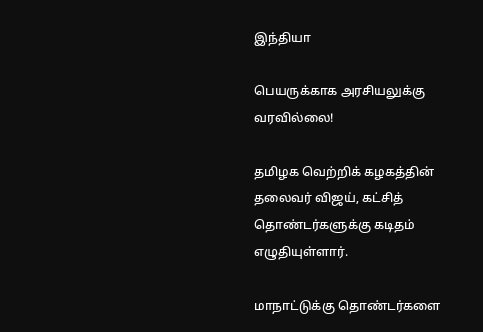இந்தியா

பெயருக்காக அரசியலுக்கு வரவில்லை!

தமிழக வெற்றிக் கழகத்தின் தலைவர் விஜய், கட்சித் தொண்டர்களுக்கு கடிதம் எழுதியுள்ளார்.

மாநாட்டுக்கு தொண்டர்களை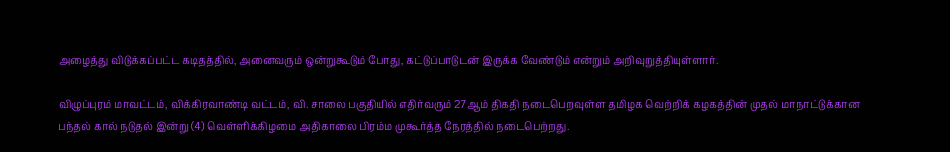அழைத்து விடுக்கப்பட்ட கடிதத்தில், அனைவரும் ஒன்றுகூடும் போது, கட்டுப்பாடுடன் இருக்க வேண்டும் என்றும் அறிவுறுத்தியுள்ளார்.

விழுப்புரம் மாவட்டம், விக்கிரவாண்டி வட்டம், வி. சாலை பகுதியில் எதிர்வரும் 27ஆம் திகதி நடைபெறவுள்ள தமிழக வெற்றிக் கழகத்தின் முதல் மாநாட்டுக்கான பந்தல் கால் நடுதல் இன்று (4) வெள்ளிக்கிழமை அதிகாலை பிரம்ம முகூர்த்த நேரத்தில் நடைபெற்றது.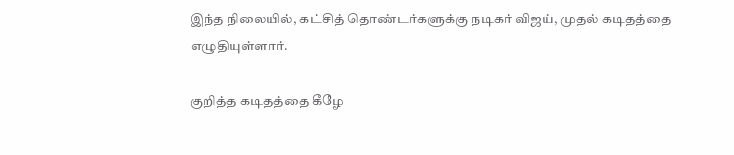இந்த நிலையில், கட்சித் தொண்டர்களுக்கு நடிகர் விஜய், முதல் கடிதத்தை எழுதியுள்ளார்.

குறித்த கடிதத்தை கீழே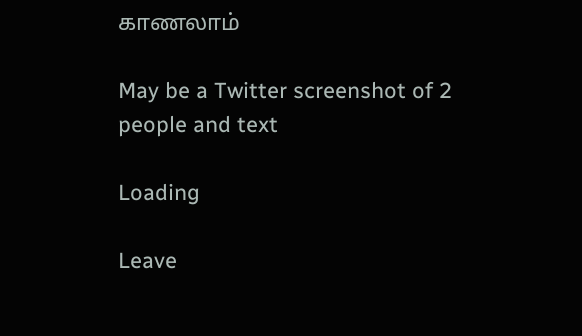காணலாம்

May be a Twitter screenshot of 2 people and text

Loading

Leave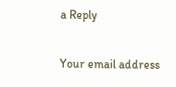a Reply

Your email address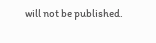will not be published.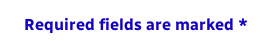Required fields are marked *